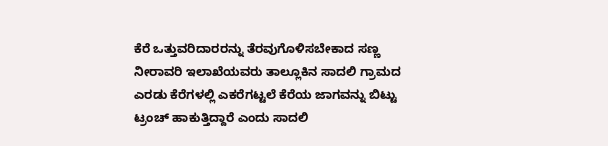ಕೆರೆ ಒತ್ತುವರಿದಾರರನ್ನು ತೆರವುಗೊಳಿಸಬೇಕಾದ ಸಣ್ಣ ನೀರಾವರಿ ಇಲಾಖೆಯವರು ತಾಲ್ಲೂಕಿನ ಸಾದಲಿ ಗ್ರಾಮದ ಎರಡು ಕೆರೆಗಳಲ್ಲಿ ಎಕರೆಗಟ್ಟಲೆ ಕೆರೆಯ ಜಾಗವನ್ನು ಬಿಟ್ಟು ಟ್ರಂಚ್ ಹಾಕುತ್ತಿದ್ದಾರೆ ಎಂದು ಸಾದಲಿ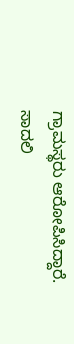ಗ್ರಾಮಸ್ಥರು ಆರೋಪಿಸಿದ್ದಾರೆ.
ಸಾದಲಿ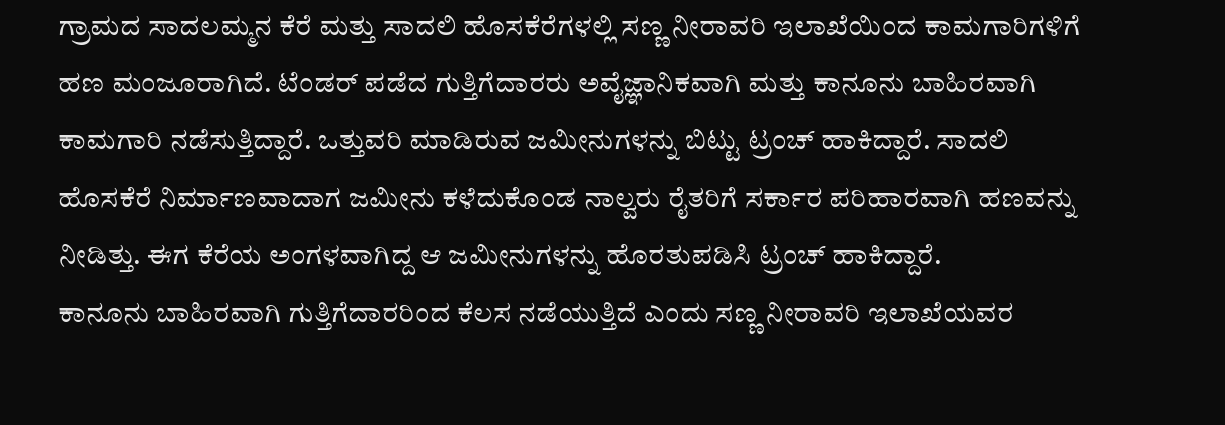ಗ್ರಾಮದ ಸಾದಲಮ್ಮನ ಕೆರೆ ಮತ್ತು ಸಾದಲಿ ಹೊಸಕೆರೆಗಳಲ್ಲಿ ಸಣ್ಣ ನೀರಾವರಿ ಇಲಾಖೆಯಿಂದ ಕಾಮಗಾರಿಗಳಿಗೆ ಹಣ ಮಂಜೂರಾಗಿದೆ. ಟೆಂಡರ್ ಪಡೆದ ಗುತ್ತಿಗೆದಾರರು ಅವೈಜ್ಞಾನಿಕವಾಗಿ ಮತ್ತು ಕಾನೂನು ಬಾಹಿರವಾಗಿ ಕಾಮಗಾರಿ ನಡೆಸುತ್ತಿದ್ದಾರೆ. ಒತ್ತುವರಿ ಮಾಡಿರುವ ಜಮೀನುಗಳನ್ನು ಬಿಟ್ಟು ಟ್ರಂಚ್ ಹಾಕಿದ್ದಾರೆ. ಸಾದಲಿ ಹೊಸಕೆರೆ ನಿರ್ಮಾಣವಾದಾಗ ಜಮೀನು ಕಳೆದುಕೊಂಡ ನಾಲ್ವರು ರೈತರಿಗೆ ಸರ್ಕಾರ ಪರಿಹಾರವಾಗಿ ಹಣವನ್ನು ನೀಡಿತ್ತು. ಈಗ ಕೆರೆಯ ಅಂಗಳವಾಗಿದ್ದ ಆ ಜಮೀನುಗಳನ್ನು ಹೊರತುಪಡಿಸಿ ಟ್ರಂಚ್ ಹಾಕಿದ್ದಾರೆ.
ಕಾನೂನು ಬಾಹಿರವಾಗಿ ಗುತ್ತಿಗೆದಾರರಿಂದ ಕೆಲಸ ನಡೆಯುತ್ತಿದೆ ಎಂದು ಸಣ್ಣ ನೀರಾವರಿ ಇಲಾಖೆಯವರ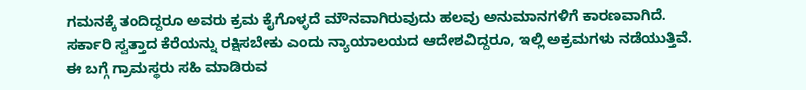ಗಮನಕ್ಕೆ ತಂದಿದ್ದರೂ ಅವರು ಕ್ರಮ ಕೈಗೊಳ್ಳದೆ ಮೌನವಾಗಿರುವುದು ಹಲವು ಅನುಮಾನಗಳಿಗೆ ಕಾರಣವಾಗಿದೆ.
ಸರ್ಕಾರಿ ಸ್ವತ್ತಾದ ಕೆರೆಯನ್ನು ರಕ್ಷಿಸಬೇಕು ಎಂದು ನ್ಯಾಯಾಲಯದ ಆದೇಶವಿದ್ದರೂ, ಇಲ್ಲಿ ಅಕ್ರಮಗಳು ನಡೆಯುತ್ತಿವೆ. ಈ ಬಗ್ಗೆ ಗ್ರಾಮಸ್ಥರು ಸಹಿ ಮಾಡಿರುವ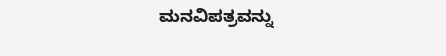ಮನವಿಪತ್ರವನ್ನು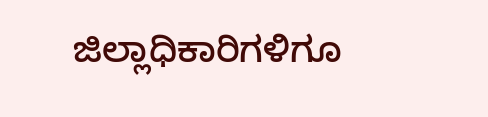ಜಿಲ್ಲಾಧಿಕಾರಿಗಳಿಗೂ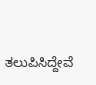ತಲುಪಿಸಿದ್ದೇವೆ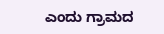ಎಂದು ಗ್ರಾಮದ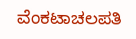ವೆಂಕಟಾಚಲಪತಿ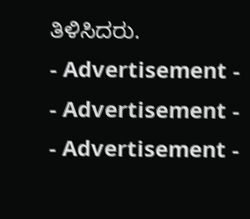ತಿಳಿಸಿದರು.
- Advertisement -
- Advertisement -
- Advertisement -